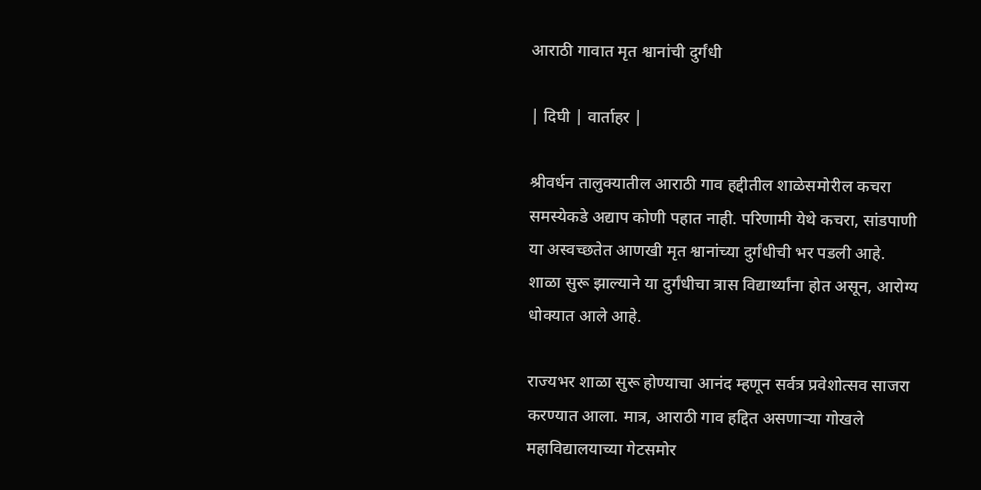आराठी गावात मृत श्वानांची दुर्गंधी

| दिघी | वार्ताहर |

श्रीवर्धन तालुक्यातील आराठी गाव हद्दीतील शाळेसमोरील कचरा समस्येकडे अद्याप कोणी पहात नाही. परिणामी येथे कचरा, सांडपाणी या अस्वच्छतेत आणखी मृत श्वानांच्या दुर्गंधीची भर पडली आहे. शाळा सुरू झाल्याने या दुर्गंधीचा त्रास विद्यार्थ्यांना होत असून, आरोग्य धोक्यात आले आहे.

राज्यभर शाळा सुरू होण्याचा आनंद म्हणून सर्वत्र प्रवेशोत्सव साजरा करण्यात आला. मात्र, आराठी गाव हद्दित असणाऱ्या गोखले महाविद्यालयाच्या गेटसमोर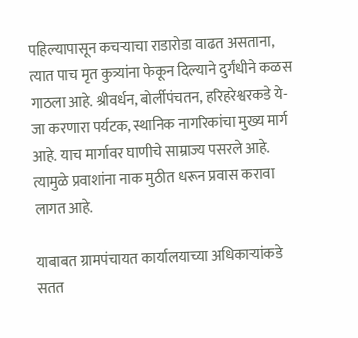पहिल्यापासून कचऱ्याचा राडारोडा वाढत असताना, त्यात पाच मृत कुत्र्यांना फेकून दिल्याने दुर्गंधीने कळस गाठला आहे. श्रीवर्धन, बोर्लीपंचतन, हरिहरेश्वरकडे ये-जा करणारा पर्यटक, स्थानिक नागरिकांचा मुख्य मार्ग आहे. याच मार्गावर घाणीचे साम्राज्य पसरले आहे. त्यामुळे प्रवाशांना नाक मुठीत धरून प्रवास करावा लागत आहे.

याबाबत ग्रामपंचायत कार्यालयाच्या अधिकाऱ्यांकडे सतत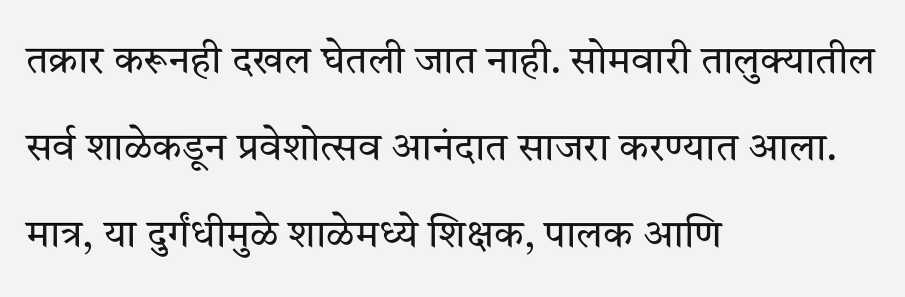तक्रार करूनही दखल घेतली जात नाही. सोमवारी तालुक्यातील सर्व शाळेकडून प्रवेशोत्सव आनंदात साजरा करण्यात आला. मात्र, या दुर्गंधीमुळे शाळेमध्ये शिक्षक, पालक आणि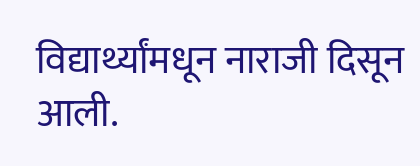विद्यार्थ्यांमधून नाराजी दिसून आली.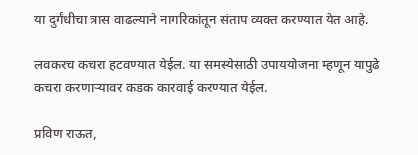या दुर्गंधीचा त्रास वाढल्याने नागरिकांतून संताप व्यक्त करण्यात येत आहे.

लवकरच कचरा हटवण्यात येईल. या समस्येसाठी उपाययोजना म्हणून यापुढे कचरा करणाऱ्यावर कडक कारवाई करण्यात येईल.

प्रविण राऊत,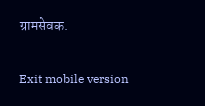ग्रामसेवक.

Exit mobile version